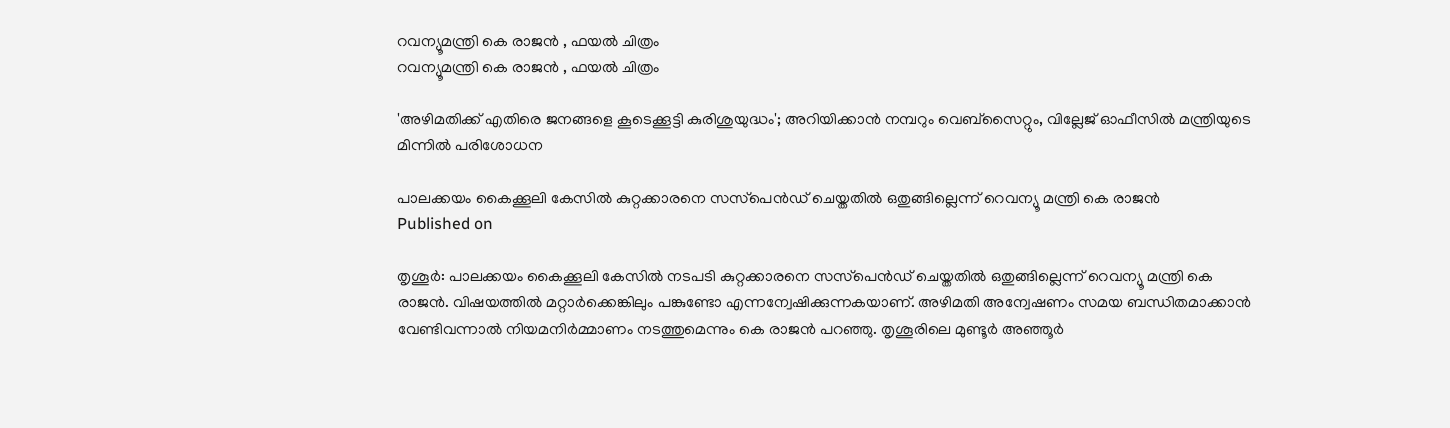റവന്യൂമന്ത്രി കെ രാജന്‍ , ഫയല്‍ ചിത്രം
റവന്യൂമന്ത്രി കെ രാജന്‍ , ഫയല്‍ ചിത്രം

'അഴിമതിക്ക് എതിരെ ജനങ്ങളെ കൂടെക്കൂട്ടി കുരിശുയുദ്ധം'; അറിയിക്കാന്‍ നമ്പറും വെബ്‌സൈറ്റും, വില്ലേജ് ഓഫീസില്‍ മന്ത്രിയുടെ മിന്നില്‍ പരിശോധന

പാലക്കയം കൈക്കൂലി കേസില്‍ കുറ്റക്കാരനെ സസ്‌പെന്‍ഡ് ചെയ്തതില്‍ ഒതുങ്ങില്ലെന്ന് റെവന്യൂ മന്ത്രി കെ രാജന്‍
Published on

തൃശൂര്‍: പാലക്കയം കൈക്കൂലി കേസില്‍ നടപടി കുറ്റക്കാരനെ സസ്‌പെന്‍ഡ് ചെയ്തതില്‍ ഒതുങ്ങില്ലെന്ന് റെവന്യൂ മന്ത്രി കെ രാജന്‍. വിഷയത്തില്‍ മറ്റാര്‍ക്കെങ്കിലും പങ്കുണ്ടോ എന്നന്വേഷിക്കുന്നകയാണ്. അഴിമതി അന്വേഷണം സമയ ബന്ധിതമാക്കാന്‍ വേണ്ടിവന്നാല്‍ നിയമനിര്‍മ്മാണം നടത്തുമെന്നും കെ രാജന്‍ പറഞ്ഞു. തൃശൂരിലെ മുണ്ടൂര്‍ അഞ്ഞൂര്‍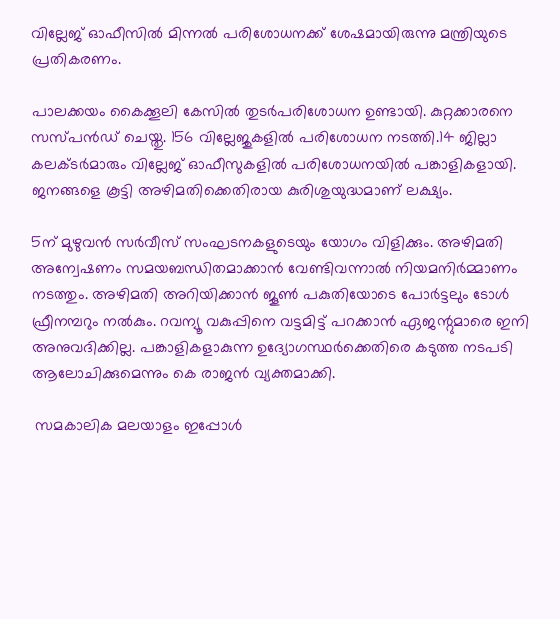വില്ലേജ് ഓഫീസില്‍ മിന്നല്‍ പരിശോധനക്ക് ശേഷമായിരുന്നു മന്ത്രിയുടെ പ്രതികരണം.

പാലക്കയം കൈക്കൂലി കേസില്‍ തുടര്‍പരിശോധന ഉണ്ടായി. കുറ്റക്കാരനെ സസ്പന്‍ഡ് ചെയ്തു. 156 വില്ലേജുകളില്‍ പരിശോധന നടത്തി.14 ജില്ലാ കലക്ടര്‍മാരും വില്ലേജ് ഓഫീസുകളില്‍ പരിശോധനയില്‍ പങ്കാളികളായി. ജനങ്ങളെ കൂട്ടി അഴിമതിക്കെതിരായ കുരിശുയുദ്ധമാണ് ലക്ഷ്യം.

5ന് മുഴുവന്‍ സര്‍വീസ് സംഘടനകളുടെയും യോഗം വിളിക്കും. അഴിമതി അന്വേഷണം സമയബന്ധിതമാക്കാന്‍ വേണ്ടിവന്നാല്‍ നിയമനിര്‍മ്മാണം നടത്തും. അഴിമതി അറിയിക്കാന്‍ ജൂണ്‍ പകുതിയോടെ പോര്‍ട്ടലും ടോള്‍ ഫ്രീനമ്പറും നല്‍കും. റവന്യൂ വകുപ്പിനെ വട്ടമിട്ട് പറക്കാന്‍ ഏജന്റുമാരെ ഇനി അനുവദിക്കില്ല. പങ്കാളികളാകുന്ന ഉദ്യോഗസ്ഥര്‍ക്കെതിരെ കടുത്ത നടപടി ആലോചിക്കുമെന്നും കെ രാജന്‍ വ്യക്തമാക്കി.

 സമകാലിക മലയാളം ഇപ്പോള്‍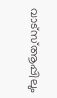വാട്‌സ്ആപ്പിലും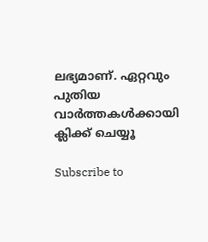ലഭ്യമാണ്. ഏറ്റവും പുതിയ വാര്‍ത്തകള്‍ക്കായി ക്ലിക്ക് ചെയ്യൂ

Subscribe to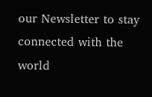our Newsletter to stay connected with the world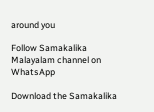around you

Follow Samakalika Malayalam channel on WhatsApp

Download the Samakalika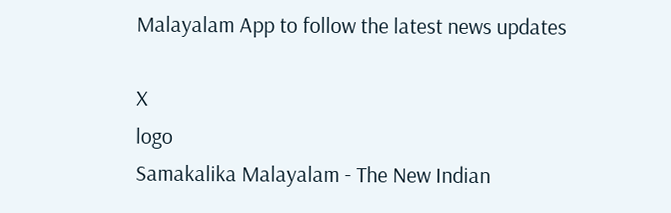Malayalam App to follow the latest news updates

X
logo
Samakalika Malayalam - The New Indian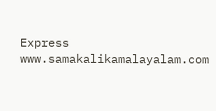Express
www.samakalikamalayalam.com